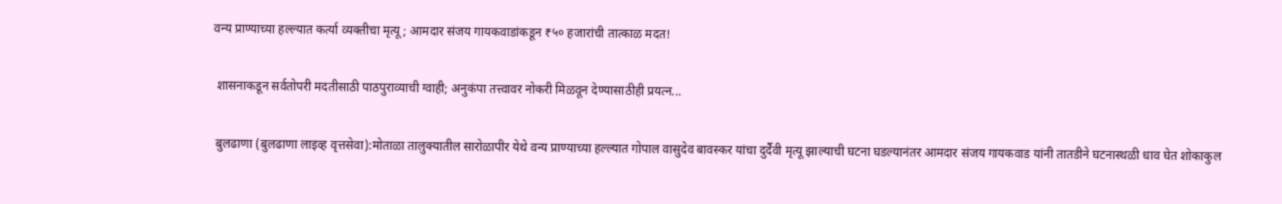वन्य प्राण्याच्या हल्ल्यात कर्त्या व्यक्तीचा मृत्यू; आमदार संजय गायकवाडांकडून ₹५० हजारांची तात्काळ मदत!

 शासनाकडून सर्वतोपरी मदतीसाठी पाठपुराव्याची ग्वाही; अनुकंपा तत्त्वावर नोकरी मिळवून देण्यासाठीही प्रयत्न...

 बुलढाणा (बुलढाणा लाइव्ह वृत्तसेवा):मोताळा तालुक्यातील सारोळापीर येथे वन्य प्राण्याच्या हल्ल्यात गोपाल वासुदेव बावस्कर यांचा दुर्दैवी मृत्यू झाल्याची घटना घडल्यानंतर आमदार संजय गायकवाड यांनी तातडीने घटनास्थळी धाव घेत शोकाकुल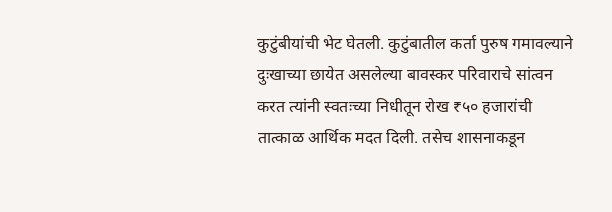कुटुंबीयांची भेट घेतली. कुटुंबातील कर्ता पुरुष गमावल्याने दुःखाच्या छायेत असलेल्या बावस्कर परिवाराचे सांत्वन करत त्यांनी स्वतःच्या निधीतून रोख ₹५० हजारांची तात्काळ आर्थिक मदत दिली. तसेच शासनाकडून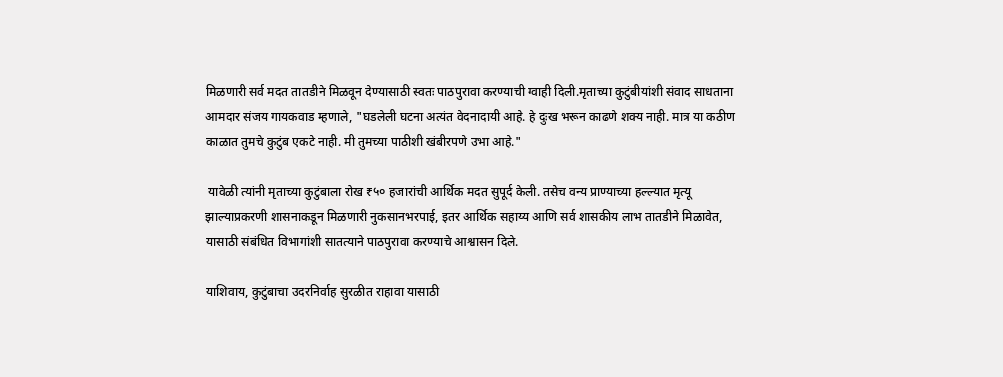मिळणारी सर्व मदत तातडीने मिळवून देण्यासाठी स्वतः पाठपुरावा करण्याची ग्वाही दिली.मृताच्या कुटुंबीयांशी संवाद साधताना आमदार संजय गायकवाड म्हणाले, "घडलेली घटना अत्यंत वेदनादायी आहे. हे दुःख भरून काढणे शक्य नाही. मात्र या कठीण काळात तुमचे कुटुंब एकटे नाही. मी तुमच्या पाठीशी खंबीरपणे उभा आहे."

 यावेळी त्यांनी मृताच्या कुटुंबाला रोख ₹५० हजारांची आर्थिक मदत सुपूर्द केली. तसेच वन्य प्राण्याच्या हल्ल्यात मृत्यू झाल्याप्रकरणी शासनाकडून मिळणारी नुकसानभरपाई, इतर आर्थिक सहाय्य आणि सर्व शासकीय लाभ तातडीने मिळावेत, यासाठी संबंधित विभागांशी सातत्याने पाठपुरावा करण्याचे आश्वासन दिले.

याशिवाय, कुटुंबाचा उदरनिर्वाह सुरळीत राहावा यासाठी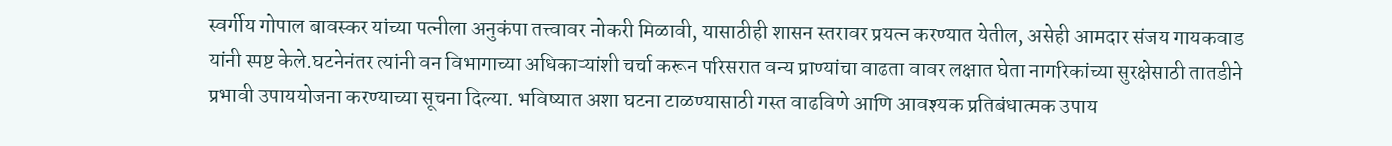स्वर्गीय गोपाल बावस्कर यांच्या पत्नीला अनुकंपा तत्त्वावर नोकरी मिळावी, यासाठीही शासन स्तरावर प्रयत्न करण्यात येतील, असेही आमदार संजय गायकवाड यांनी स्पष्ट केले.घटनेनंतर त्यांनी वन विभागाच्या अधिकाऱ्यांशी चर्चा करून परिसरात वन्य प्राण्यांचा वाढता वावर लक्षात घेता नागरिकांच्या सुरक्षेसाठी तातडीने प्रभावी उपाययोजना करण्याच्या सूचना दिल्या. भविष्यात अशा घटना टाळण्यासाठी गस्त वाढविणे आणि आवश्यक प्रतिबंधात्मक उपाय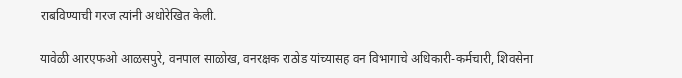राबविण्याची गरज त्यांनी अधोरेखित केली.

यावेळी आरएफओ आळसपुरे, वनपाल साळोख, वनरक्षक राठोड यांच्यासह वन विभागाचे अधिकारी-कर्मचारी, शिवसेना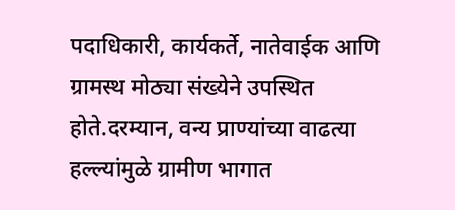पदाधिकारी, कार्यकर्ते, नातेवाईक आणि ग्रामस्थ मोठ्या संख्येने उपस्थित होते.दरम्यान, वन्य प्राण्यांच्या वाढत्या हल्ल्यांमुळे ग्रामीण भागात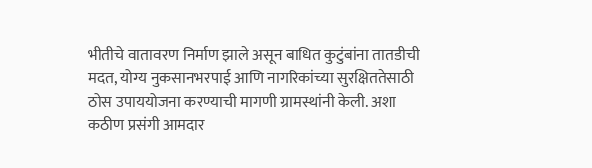भीतीचे वातावरण निर्माण झाले असून बाधित कुटुंबांना तातडीची मदत, योग्य नुकसानभरपाई आणि नागरिकांच्या सुरक्षिततेसाठी ठोस उपाययोजना करण्याची मागणी ग्रामस्थांनी केली. अशा कठीण प्रसंगी आमदार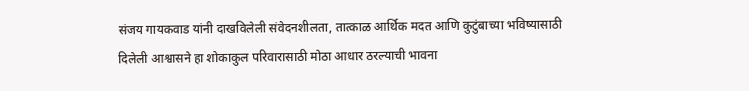संजय गायकवाड यांनी दाखविलेली संवेदनशीलता, तात्काळ आर्थिक मदत आणि कुटुंबाच्या भविष्यासाठी दिलेली आश्वासने हा शोकाकुल परिवारासाठी मोठा आधार ठरल्याची भावना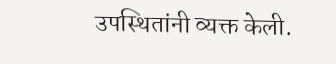उपस्थितांनी व्यक्त केली.